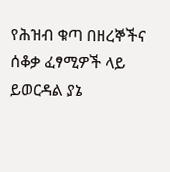የሕዝብ ቁጣ በዘረኞችና ሰቆቃ ፈፃሚዎች ላይ ይወርዳል ያኔ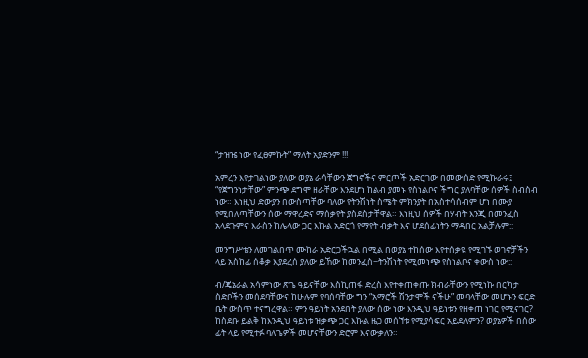“ታዝዤ ነው የፈፀምኩት” ማለት አያድንም !!!

አምረን እየታገልነው ያለው ወያኔ ራሳቸውን ጀግኖችና ምርጦች አድርገው በመውሰድ የሚኩራሩ፤ “የጀግንነታቸው” ምንጭ ደግሞ ዘራቸው እንደሆነ ከልብ ያመኑ የስነልቦና ችግር ያለባቸው ሰዎች ስብስብ ነው። እነዚህ ድውያን በውስጣቸው ባለው የትንሽነት ስሜት ምክንያት በአስተሳሰብም ሆነ በሙያ የሚበለጣቸውን ሰው ማዋረድና ማሰቃየት ያስደስታቸዋል። እነዚህ ሰዎች በሃብት እንጂ በመንፈስ አላደጉምና እራስን ከሌላው ጋር እኩል አድርጎ የማየት ብቃት እና ሆደሰፊነትን ማዳበር አልቻሉም::

መንግሥቴን ለመገልበጥ ሙከራ አድርጋችኋል በሚል በወያኔ ተከሰው እየተሰቃዩ የሚገኙ ወገኖቻችን ላይ አስከፊ ሰቆቃ እያደረሰ ያለው ይኸው ከመንፈስ−ትንሽነት የሚመነጭ የስነልቦና ቀውስ ነው::

ብ/ጄኔራል አሳምነው ጽጌ ዓይናቸው እስኪጠፋ ድረስ እየተቀጠቀጡ ክብራቸውን የሚነኩ በርካታ ስድቦችን መሰደባቸውና ከሁሉም የባሰባቸው ግን “አማሮች ሽንታሞች ናችሁ” መባላቸው መሆኑን ፍርድ ቤት ውስጥ ተናግረዋል። ምን ዓይነት አንደበት ያለው ሰው ነው እንዲህ ዓይነቱን የዘቀጠ ነገር የሚናገር? ከስደቡ ይልቅ ከእንዲህ ዓይነቱ ዝቃጭ ጋር እኩል ዜጋ መሰኘቱ የሚያሳፍር አይደለምን? ወያኔዎች በሰው ፊት ላይ የሚተፉ ባለጌዎች መሆናቸውን ድሮም እናውቃለን።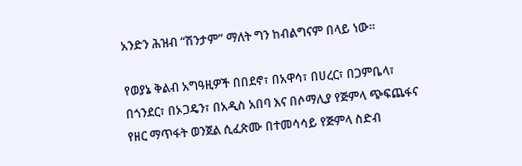አንድን ሕዝብ “ሽንታም” ማለት ግን ከብልግናም በላይ ነው።

የወያኔ ቅልብ አግዓዚዎች በበደኖ፣ በአዋሳ፣ በሀረር፣ በጋምቤላ፣ በጎንደር፣ በኦጋዴን፣ በአዲስ አበባ እና በሶማሊያ የጅምላ ጭፍጨፋና የዘር ማጥፋት ወንጀል ሲፈጽሙ በተመሳሳይ የጅምላ ስድብ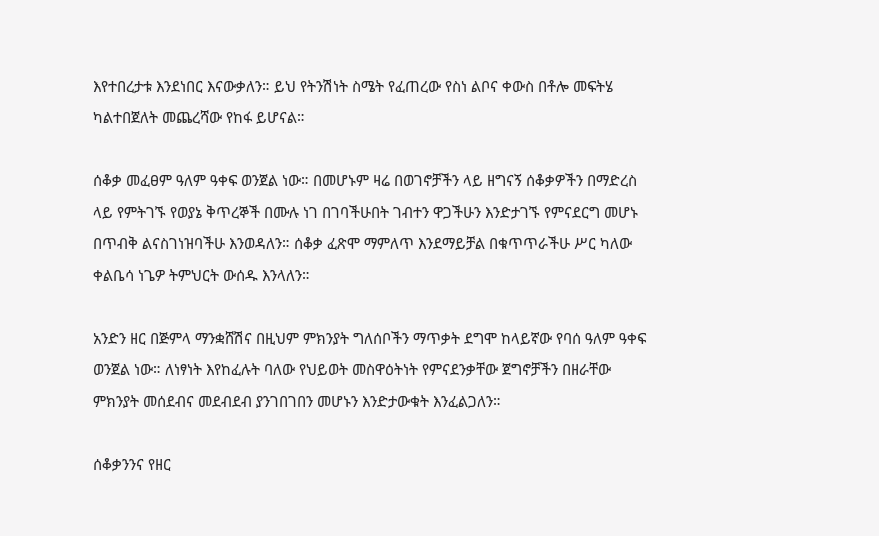እየተበረታቱ እንደነበር እናውቃለን። ይህ የትንሽነት ስሜት የፈጠረው የስነ ልቦና ቀውስ በቶሎ መፍትሄ ካልተበጀለት መጨረሻው የከፋ ይሆናል።

ሰቆቃ መፈፀም ዓለም ዓቀፍ ወንጀል ነው። በመሆኑም ዛሬ በወገኖቻችን ላይ ዘግናኝ ሰቆቃዎችን በማድረስ ላይ የምትገኙ የወያኔ ቅጥረኞች በሙሉ ነገ በገባችሁበት ገብተን ዋጋችሁን እንድታገኙ የምናደርግ መሆኑ በጥብቅ ልናስገነዝባችሁ እንወዳለን። ሰቆቃ ፈጽሞ ማምለጥ እንደማይቻል በቁጥጥራችሁ ሥር ካለው ቀልቤሳ ነጌዎ ትምህርት ውሰዱ እንላለን።

አንድን ዘር በጅምላ ማንቋሸሽና በዚህም ምክንያት ግለሰቦችን ማጥቃት ደግሞ ከላይኛው የባሰ ዓለም ዓቀፍ ወንጀል ነው። ለነፃነት እየከፈሉት ባለው የህይወት መስዋዕትነት የምናደንቃቸው ጀግኖቻችን በዘራቸው ምክንያት መሰደብና መደብደብ ያንገበገበን መሆኑን እንድታውቁት እንፈልጋለን።

ሰቆቃንንና የዘር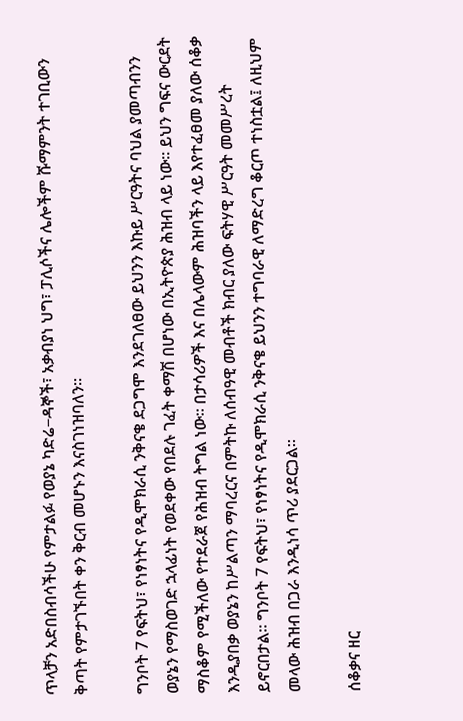ጥላቻን አድበስብሳችሁ የምታልፉ የወያኔ ካድሬ−ዳኞች፣ አቃብያነ ህግ፣ ፓሊሶችና ሌሎችም ሹማምንት ተገቢውን ቅጣት የምታገኙበት ቀን ቅርብ መሆኑን እናስገነዝባለን።

ግንቦት 7 የፍትህ፣ የነፃነትና የዲሞክራሲ ንቅናቄ ደጋግሞ እንደገለፀው ይህንን እኩይ ሥርዓትና ባህል ያመጣብንን ወያኔን የማስወገድ ኋላፊነት የወደቀው የበደሉ ገፈት ቀማሽ በሆነው በኢትዮጵያ ሕዝብ ላይ ነው። ይህን ግፍና ውርደት ማስቆም የሚችለው የተደራጀ የሕዝብ ትግል ነው። በታሳሪዎች እና በሌላውም ሕዝባችን ላይ እየተፈፀመ ያለው ሰቆቃ እንዲያበቃ ወያኔን ከሥልጣን ማባረርና በምትኩ ለሰብዓዊ መብቶች ክብር ያለው ፍትሃዊ ሥርዓት መመሥረት ይኖርበታል። ግንቦት 7 የፍትህ፣ የነፃነትና የዲሞክራሲ ንቅናቄ ይህንን ተግባራዊ ለማድረግ ቆርጦ ተነስቷል፤ ለዚህም መላው ሕዝብ በጋራ እንዲነሳ ጥሪ ያደርጋል።

ሰቆቃና ዘር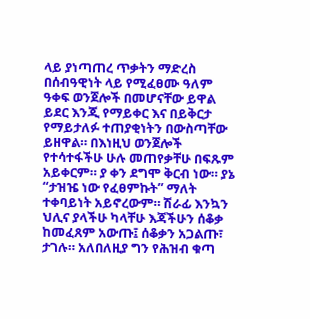ላይ ያነጣጠረ ጥቃትን ማድረስ በሰብዓዊነት ላይ የሚፈፀሙ ዓለም ዓቀፍ ወንጀሎች በመሆናቸው ይዋል ይደር እንጂ የማይቀር እና በይቅርታ የማይታለፉ ተጠያቂነትን በውስጣቸው ይዘዋል። በእነዚህ ወንጀሎች የተሳተፋችሁ ሁሉ መጠየቃቸሁ በፍጹም አይቀርም። ያ ቀን ደግሞ ቅርብ ነው። ያኔ “ታዝዤ ነው የፈፀምኩት” ማለት ተቀባይነት አይኖረውም። ሽራፊ እንኳን ህሊና ያላችሁ ካላቸሁ እጃችሁን ሰቆቃ ከመፈጸም አውጡ፤ ሰቆቃን አጋልጡ፣ ታገሉ። አለበለዚያ ግን የሕዝብ ቁጣ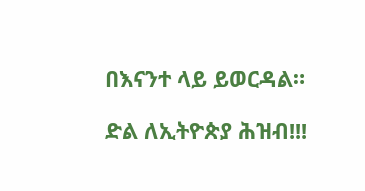በእናንተ ላይ ይወርዳል።

ድል ለኢትዮጵያ ሕዝብ!!!